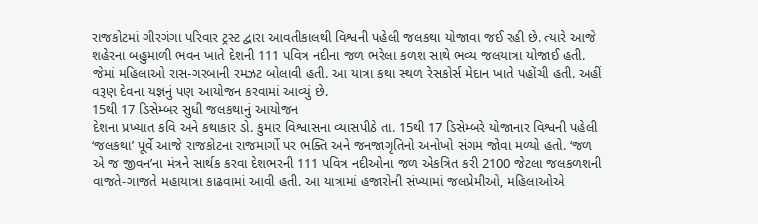રાજકોટમાં ગીરગંગા પરિવાર ટ્રસ્ટ દ્વારા આવતીકાલથી વિશ્વની પહેલી જલકથા યોજાવા જઈ રહી છે. ત્યારે આજે શહેરના બહુમાળી ભવન ખાતે દેશની 111 પવિત્ર નદીના જળ ભરેલા કળશ સાથે ભવ્ય જલયાત્રા યોજાઈ હતી. જેમાં મહિલાઓ રાસ-ગરબાની રમઝટ બોલાવી હતી. આ યાત્રા કથા સ્થળ રેસકોર્સ મેદાન ખાતે પહોંચી હતી. અહીં વરૂણ દેવના યજ્ઞનું પણ આયોજન કરવામાં આવ્યું છે.
15થી 17 ડિસેમ્બર સુધી જલકથાનું આયોજન
દેશના પ્રખ્યાત કવિ અને કથાકાર ડો. કુમાર વિશ્વાસના વ્યાસપીઠે તા. 15થી 17 ડિસેમ્બરે યોજાનાર વિશ્વની પહેલી ‘જલકથા’ પૂર્વે આજે રાજકોટના રાજમાર્ગો પર ભક્તિ અને જનજાગૃતિનો અનોખો સંગમ જોવા મળ્યો હતો. ‘જળ એ જ જીવન’ના મંત્રને સાર્થક કરવા દેશભરની 111 પવિત્ર નદીઓના જળ એકત્રિત કરી 2100 જેટલા જલકળશની વાજતે-ગાજતે મહાયાત્રા કાઢવામાં આવી હતી. આ યાત્રામાં હજારોની સંખ્યામાં જલપ્રેમીઓ, મહિલાઓએ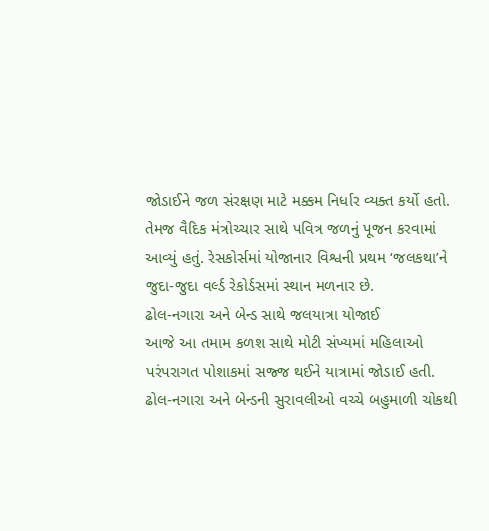જોડાઈને જળ સંરક્ષણ માટે મક્કમ નિર્ધાર વ્યક્ત કર્યો હતો. તેમજ વૈદિક મંત્રોચ્ચાર સાથે પવિત્ર જળનું પૂજન કરવામાં આવ્યું હતું. રેસકોર્સમાં યોજાનાર વિશ્વની પ્રથમ ‘જલકથા’ને જુદા-જુદા વર્લ્ડ રેકોર્ડસમાં સ્થાન મળનાર છે.
ઢોલ-નગારા અને બેન્ડ સાથે જલયાત્રા યોજાઈ
આજે આ તમામ કળશ સાથે મોટી સંખ્યમાં મહિલાઓ પરંપરાગત પોશાકમાં સજ્જ થઈને યાત્રામાં જોડાઈ હતી. ઢોલ-નગારા અને બેન્ડની સુરાવલીઓ વચ્ચે બહુમાળી ચોકથી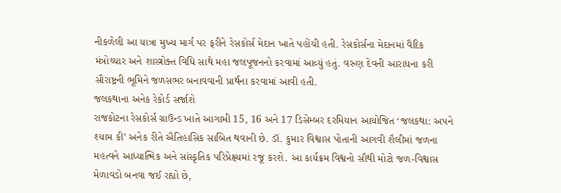નીકળેલી આ યાત્રા મુખ્ય માર્ગ પર ફરીને રેસકોર્સ મેદાન ખાતે પહોંચી હતી. રેસકોર્સના મેદાનમાં વૈદિક મંત્રોચ્ચાર અને શાસ્ત્રોક્ત વિધિ સાથે મહા જલપૂજનનો કરવામાં આવ્યું હતું. વરુણ દેવની આરાધના કરી સૌરાષ્ટ્રની ભૂમિને જળસભર બનાવવાની પ્રાર્થના કરવામાં આવી હતી.
જલકથાના અનેક રેકોર્ડ સર્જાશે
રાજકોટના રેસકોર્સ ગ્રાઉન્ડ ખાતે આગામી 15, 16 અને 17 ડિસેમ્બર દરમિયાન આયોજિત ‘જલકથા: અપને શ્યામ કી’ અનેક રીતે ઐતિહાસિક સાબિત થવાની છે. ડૉ. કુમાર વિશ્વાસ પોતાની આગવી શૈલીમાં જળના મહત્વને આધ્યાત્મિક અને સાંસ્કૃતિક પરિપ્રેક્ષ્યમાં રજૂ કરશે. આ કાર્યક્રમ વિશ્વનો સૌથી મોટો જળ-વિશ્વાસ મેળાવડો બનવા જઈ રહ્યો છે,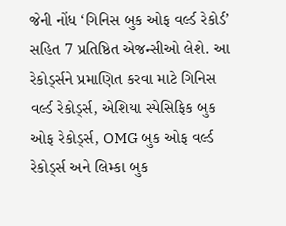જેની નોંધ ‘ગિનિસ બુક ઓફ વર્લ્ડ રેકોર્ડ’ સહિત 7 પ્રતિષ્ઠિત એજન્સીઓ લેશે. આ રેકોર્ડ્સને પ્રમાણિત કરવા માટે ગિનિસ વર્લ્ડ રેકોર્ડ્સ, એશિયા સ્પેસિફિક બુક ઓફ રેકોર્ડ્સ, OMG બુક ઓફ વર્લ્ડ રેકોર્ડ્સ અને લિમ્કા બુક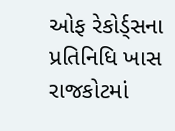ઓફ રેકોર્ડ્સના પ્રતિનિધિ ખાસ રાજકોટમાં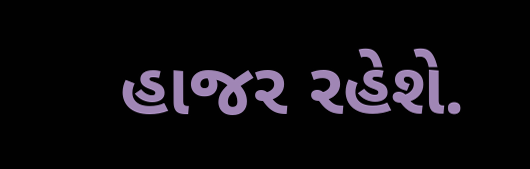હાજર રહેશે.